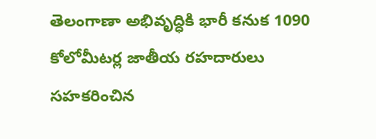తెలంగాణా అభివృద్ధికి భారీ కనుక 1090 కోలోమీటర్ల జాతీయ రహదారులు సహకరించిన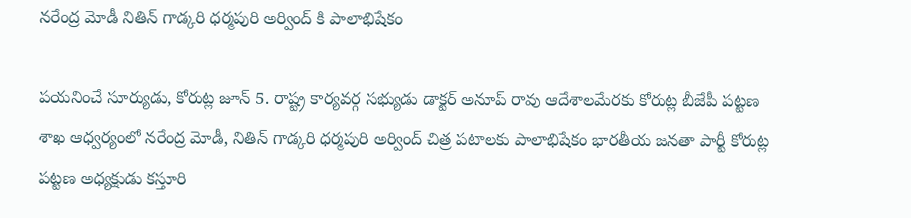నరేంద్ర మోడీ నితిన్ గాడ్కరి ధర్మపురి అర్వింద్ కి పాలాభిషేకం

పయనించే సూర్యుడు, కోరుట్ల జూన్ 5. రాష్ట్ర కార్యవర్గ సభ్యుడు డాక్టర్ అనూప్ రావు ఆదేశాలమేరకు కోరుట్ల బీజేపీ పట్టణ శాఖ ఆధ్వర్యంలో నరేంద్ర మోడీ, నితిన్ గాడ్కరి ధర్మపురి అర్వింద్ చిత్ర పటాలకు పాలాభిషేకం భారతీయ జనతా పార్టీ కోరుట్ల పట్టణ అధ్యక్షుడు కస్తూరి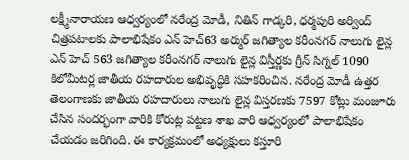లక్ష్మీనారాయణ ఆధ్వర్యంలో నరేంద్ర మోడీ, నితిన్ గాడ్కరి, ధర్మపురి అర్వింద్ చిత్రపటాలకు పాలాభిషేకం ఎన్ హెచ్63 అర్ముర్ జగిత్యాల కరీంనగర్ నాలుగు లైన్ల ఎన్ హెచ్ 563 జగిత్యాల కరీంనగర్ నాలుగు లైన్ల విస్తీర్ణకు గ్రీన్ సిగ్నల్ 1090 కిలోమీటర్ల జాతీయ రహదారుల అభివృద్ధికి సహకరించిన. నరేంద్ర మోడీ ఉత్తర తెలంగాణకు జాతీయ రహదారులు నాలుగు లైన్ల విస్తరణకు 7597 కోట్లు మంజూరు చేసిన సందర్భంగా వారికి కోరుట్ల పట్టణ శాఖ వారి ఆధ్వర్యంలో పాలాభిషేకం చేయడం జరిగింది. ఈ కార్యక్రమంలో అధ్యక్షులు కస్తూరి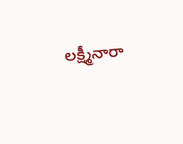లక్ష్మీనారా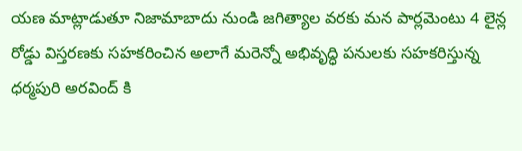యణ మాట్లాడుతూ నిజామాబాదు నుండి జగిత్యాల వరకు మన పార్లమెంటు 4 లైన్ల రోడ్డు విస్తరణకు సహకరించిన అలాగే మరెన్నో అభివృద్ధి పనులకు సహకరిస్తున్న ధర్మపురి అరవింద్ కి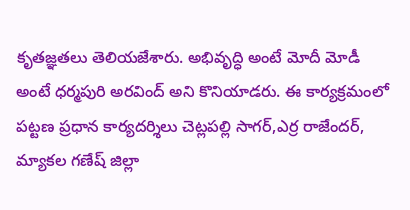కృతజ్ఞతలు తెలియజేశారు. అభివృద్ధి అంటే మోదీ మోడీ అంటే ధర్మపురి అరవింద్ అని కొనియాడరు. ఈ కార్యక్రమంలో పట్టణ ప్రధాన కార్యదర్శిలు చెట్లపల్లి సాగర్,ఎర్ర రాజేందర్, మ్యాకల గణేష్ జిల్లా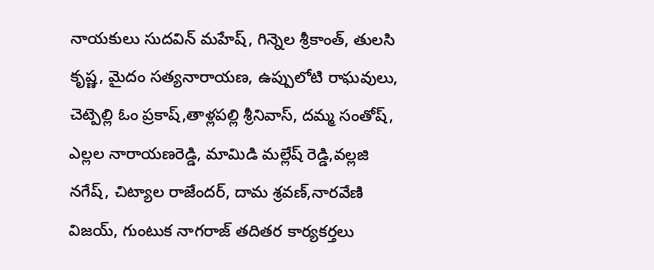నాయకులు సుదవిన్ మహేష్, గిన్నెల శ్రీకాంత్, తులసి కృష్ణ, మైదం సత్యనారాయణ, ఉప్పులోటి రాఘవులు, చెట్పెల్లి ఓం ప్రకాష్,తాళ్లపల్లి శ్రీనివాస్, దమ్మ సంతోష్, ఎల్లల నారాయణరెడ్డి, మామిడి మల్లేష్ రెడ్డి,వల్లజి నగేష్, చిట్యాల రాజేందర్, దామ శ్రవణ్,నారవేణి విజయ్, గుంటుక నాగరాజ్ తదితర కార్యకర్తలు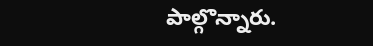పాల్గొన్నారు.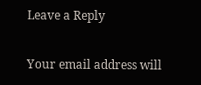Leave a Reply

Your email address will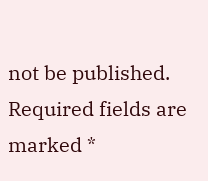not be published. Required fields are marked *